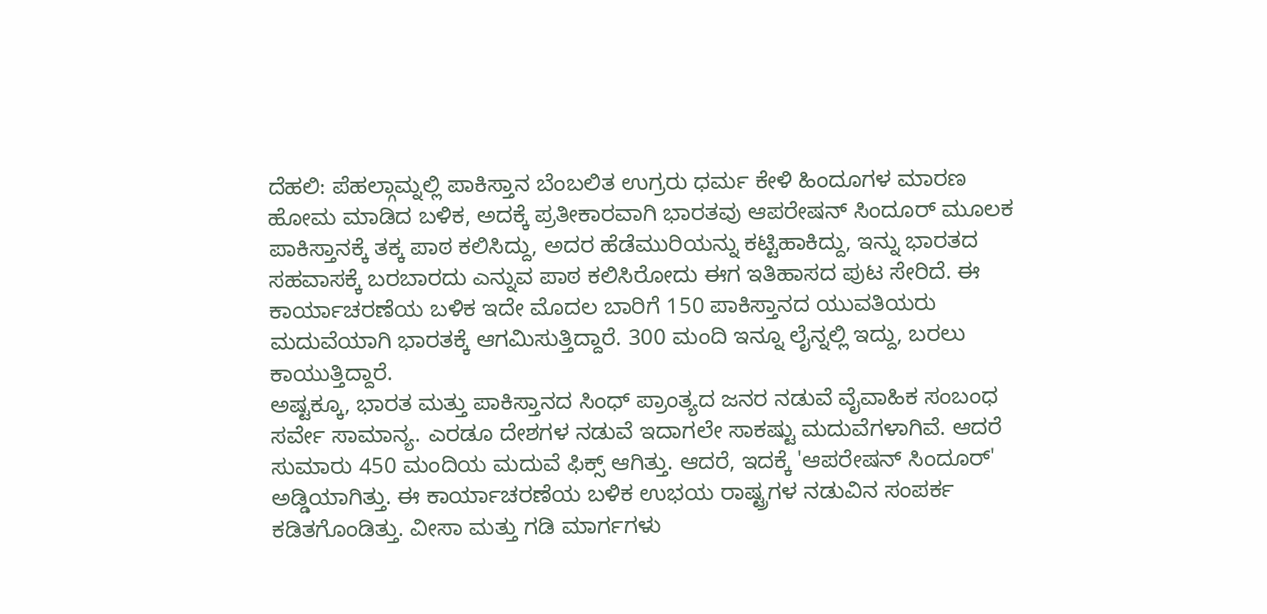ದೆಹಲಿ: ಪೆಹಲ್ಗಾಮ್ನಲ್ಲಿ ಪಾಕಿಸ್ತಾನ ಬೆಂಬಲಿತ ಉಗ್ರರು ಧರ್ಮ ಕೇಳಿ ಹಿಂದೂಗಳ ಮಾರಣ ಹೋಮ ಮಾಡಿದ ಬಳಿಕ, ಅದಕ್ಕೆ ಪ್ರತೀಕಾರವಾಗಿ ಭಾರತವು ಆಪರೇಷನ್ ಸಿಂದೂರ್ ಮೂಲಕ ಪಾಕಿಸ್ತಾನಕ್ಕೆ ತಕ್ಕ ಪಾಠ ಕಲಿಸಿದ್ದು, ಅದರ ಹೆಡೆಮುರಿಯನ್ನು ಕಟ್ಟಿಹಾಕಿದ್ದು, ಇನ್ನು ಭಾರತದ ಸಹವಾಸಕ್ಕೆ ಬರಬಾರದು ಎನ್ನುವ ಪಾಠ ಕಲಿಸಿರೋದು ಈಗ ಇತಿಹಾಸದ ಪುಟ ಸೇರಿದೆ. ಈ ಕಾರ್ಯಾಚರಣೆಯ ಬಳಿಕ ಇದೇ ಮೊದಲ ಬಾರಿಗೆ 150 ಪಾಕಿಸ್ತಾನದ ಯುವತಿಯರು ಮದುವೆಯಾಗಿ ಭಾರತಕ್ಕೆ ಆಗಮಿಸುತ್ತಿದ್ದಾರೆ. 300 ಮಂದಿ ಇನ್ನೂ ಲೈನ್ನಲ್ಲಿ ಇದ್ದು, ಬರಲು ಕಾಯುತ್ತಿದ್ದಾರೆ.
ಅಷ್ಟಕ್ಕೂ, ಭಾರತ ಮತ್ತು ಪಾಕಿಸ್ತಾನದ ಸಿಂಧ್ ಪ್ರಾಂತ್ಯದ ಜನರ ನಡುವೆ ವೈವಾಹಿಕ ಸಂಬಂಧ ಸರ್ವೇ ಸಾಮಾನ್ಯ. ಎರಡೂ ದೇಶಗಳ ನಡುವೆ ಇದಾಗಲೇ ಸಾಕಷ್ಟು ಮದುವೆಗಳಾಗಿವೆ. ಆದರೆ ಸುಮಾರು 450 ಮಂದಿಯ ಮದುವೆ ಫಿಕ್ಸ್ ಆಗಿತ್ತು. ಆದರೆ, ಇದಕ್ಕೆ 'ಆಪರೇಷನ್ ಸಿಂದೂರ್' ಅಡ್ಡಿಯಾಗಿತ್ತು. ಈ ಕಾರ್ಯಾಚರಣೆಯ ಬಳಿಕ ಉಭಯ ರಾಷ್ಟ್ರಗಳ ನಡುವಿನ ಸಂಪರ್ಕ ಕಡಿತಗೊಂಡಿತ್ತು. ವೀಸಾ ಮತ್ತು ಗಡಿ ಮಾರ್ಗಗಳು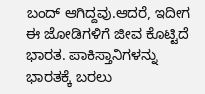ಬಂದ್ ಆಗಿದ್ದವು.ಆದರೆ, ಇದೀಗ ಈ ಜೋಡಿಗಳಿಗೆ ಜೀವ ಕೊಟ್ಟಿದೆ ಭಾರತ. ಪಾಕಿಸ್ತಾನಿಗಳನ್ನು ಭಾರತಕ್ಕೆ ಬರಲು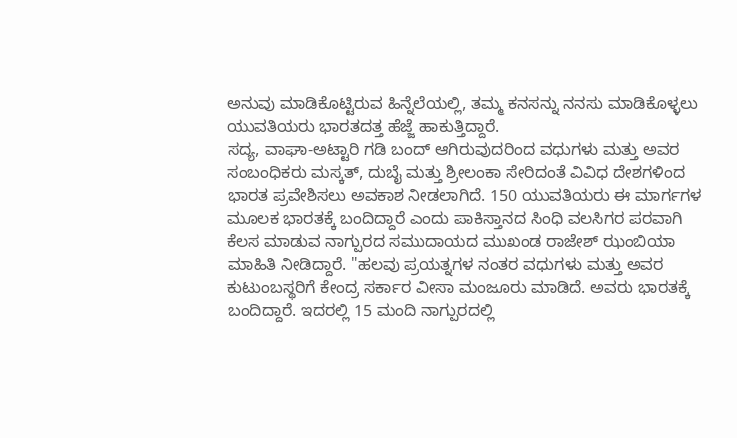ಅನುವು ಮಾಡಿಕೊಟ್ಟಿರುವ ಹಿನ್ನೆಲೆಯಲ್ಲಿ, ತಮ್ಮ ಕನಸನ್ನು ನನಸು ಮಾಡಿಕೊಳ್ಳಲು ಯುವತಿಯರು ಭಾರತದತ್ತ ಹೆಜ್ಜೆ ಹಾಕುತ್ತಿದ್ದಾರೆ.
ಸದ್ಯ, ವಾಘಾ-ಅಟ್ಟಾರಿ ಗಡಿ ಬಂದ್ ಆಗಿರುವುದರಿಂದ ವಧುಗಳು ಮತ್ತು ಅವರ ಸಂಬಂಧಿಕರು ಮಸ್ಕತ್, ದುಬೈ ಮತ್ತು ಶ್ರೀಲಂಕಾ ಸೇರಿದಂತೆ ವಿವಿಧ ದೇಶಗಳಿಂದ ಭಾರತ ಪ್ರವೇಶಿಸಲು ಅವಕಾಶ ನೀಡಲಾಗಿದೆ. 150 ಯುವತಿಯರು ಈ ಮಾರ್ಗಗಳ ಮೂಲಕ ಭಾರತಕ್ಕೆ ಬಂದಿದ್ದಾರೆ ಎಂದು ಪಾಕಿಸ್ತಾನದ ಸಿಂಧಿ ವಲಸಿಗರ ಪರವಾಗಿ ಕೆಲಸ ಮಾಡುವ ನಾಗ್ಪುರದ ಸಮುದಾಯದ ಮುಖಂಡ ರಾಜೇಶ್ ಝಂಬಿಯಾ ಮಾಹಿತಿ ನೀಡಿದ್ದಾರೆ. "ಹಲವು ಪ್ರಯತ್ನಗಳ ನಂತರ ವಧುಗಳು ಮತ್ತು ಅವರ ಕುಟುಂಬಸ್ಥರಿಗೆ ಕೇಂದ್ರ ಸರ್ಕಾರ ವೀಸಾ ಮಂಜೂರು ಮಾಡಿದೆ. ಅವರು ಭಾರತಕ್ಕೆ ಬಂದಿದ್ದಾರೆ. ಇದರಲ್ಲಿ 15 ಮಂದಿ ನಾಗ್ಪುರದಲ್ಲಿ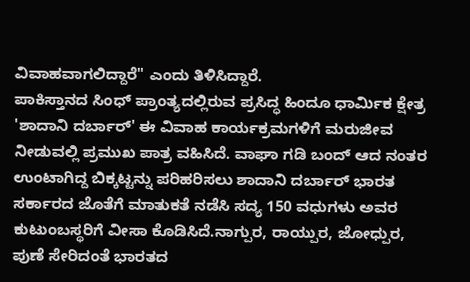ವಿವಾಹವಾಗಲಿದ್ದಾರೆ" ಎಂದು ತಿಳಿಸಿದ್ದಾರೆ.
ಪಾಕಿಸ್ತಾನದ ಸಿಂಧ್ ಪ್ರಾಂತ್ಯದಲ್ಲಿರುವ ಪ್ರಸಿದ್ಧ ಹಿಂದೂ ಧಾರ್ಮಿಕ ಕ್ಷೇತ್ರ 'ಶಾದಾನಿ ದರ್ಬಾರ್' ಈ ವಿವಾಹ ಕಾರ್ಯಕ್ರಮಗಳಿಗೆ ಮರುಜೀವ ನೀಡುವಲ್ಲಿ ಪ್ರಮುಖ ಪಾತ್ರ ವಹಿಸಿದೆ. ವಾಘಾ ಗಡಿ ಬಂದ್ ಆದ ನಂತರ ಉಂಟಾಗಿದ್ದ ಬಿಕ್ಕಟ್ಟನ್ನು ಪರಿಹರಿಸಲು ಶಾದಾನಿ ದರ್ಬಾರ್ ಭಾರತ ಸರ್ಕಾರದ ಜೊತೆಗೆ ಮಾತುಕತೆ ನಡೆಸಿ ಸದ್ಯ 150 ವಧುಗಳು ಅವರ ಕುಟುಂಬಸ್ಥರಿಗೆ ವೀಸಾ ಕೊಡಿಸಿದೆ.ನಾಗ್ಪುರ, ರಾಯ್ಪುರ, ಜೋಧ್ಪುರ, ಪುಣೆ ಸೇರಿದಂತೆ ಭಾರತದ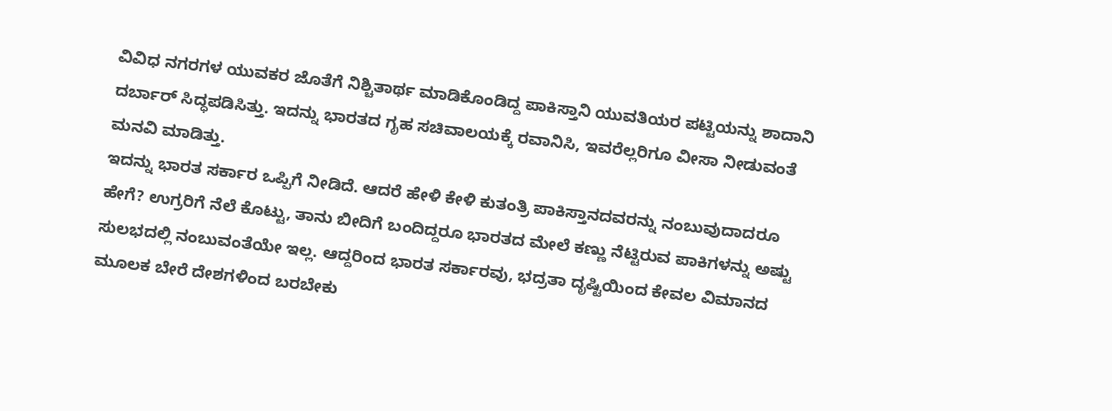ವಿವಿಧ ನಗರಗಳ ಯುವಕರ ಜೊತೆಗೆ ನಿಶ್ಚಿತಾರ್ಥ ಮಾಡಿಕೊಂಡಿದ್ದ ಪಾಕಿಸ್ತಾನಿ ಯುವತಿಯರ ಪಟ್ಟಿಯನ್ನು ಶಾದಾನಿ ದರ್ಬಾರ್ ಸಿದ್ಧಪಡಿಸಿತ್ತು. ಇದನ್ನು ಭಾರತದ ಗೃಹ ಸಚಿವಾಲಯಕ್ಕೆ ರವಾನಿಸಿ, ಇವರೆಲ್ಲರಿಗೂ ವೀಸಾ ನೀಡುವಂತೆ ಮನವಿ ಮಾಡಿತ್ತು.
ಇದನ್ನು ಭಾರತ ಸರ್ಕಾರ ಒಪ್ಪಿಗೆ ನೀಡಿದೆ. ಆದರೆ ಹೇಳಿ ಕೇಳಿ ಕುತಂತ್ರಿ ಪಾಕಿಸ್ತಾನದವರನ್ನು ನಂಬುವುದಾದರೂ ಹೇಗೆ? ಉಗ್ರರಿಗೆ ನೆಲೆ ಕೊಟ್ಟು, ತಾನು ಬೀದಿಗೆ ಬಂದಿದ್ದರೂ ಭಾರತದ ಮೇಲೆ ಕಣ್ಣು ನೆಟ್ಟಿರುವ ಪಾಕಿಗಳನ್ನು ಅಷ್ಟು ಸುಲಭದಲ್ಲಿ ನಂಬುವಂತೆಯೇ ಇಲ್ಲ. ಆದ್ದರಿಂದ ಭಾರತ ಸರ್ಕಾರವು, ಭದ್ರತಾ ದೃಷ್ಟಿಯಿಂದ ಕೇವಲ ವಿಮಾನದ ಮೂಲಕ ಬೇರೆ ದೇಶಗಳಿಂದ ಬರಬೇಕು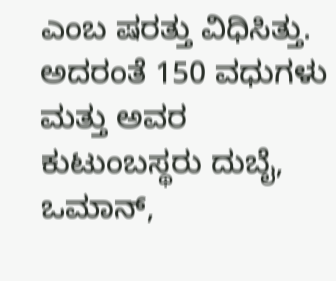ಎಂಬ ಷರತ್ತು ವಿಧಿಸಿತ್ತು. ಅದರಂತೆ 150 ವಧುಗಳು ಮತ್ತು ಅವರ ಕುಟುಂಬಸ್ಥರು ದುಬೈ, ಒಮಾನ್,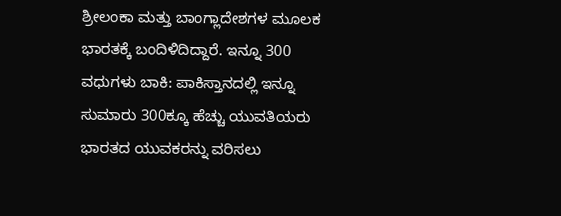ಶ್ರೀಲಂಕಾ ಮತ್ತು ಬಾಂಗ್ಲಾದೇಶಗಳ ಮೂಲಕ ಭಾರತಕ್ಕೆ ಬಂದಿಳಿದಿದ್ದಾರೆ. ಇನ್ನೂ 300 ವಧುಗಳು ಬಾಕಿ: ಪಾಕಿಸ್ತಾನದಲ್ಲಿ ಇನ್ನೂ ಸುಮಾರು 300ಕ್ಕೂ ಹೆಚ್ಚು ಯುವತಿಯರು ಭಾರತದ ಯುವಕರನ್ನು ವರಿಸಲು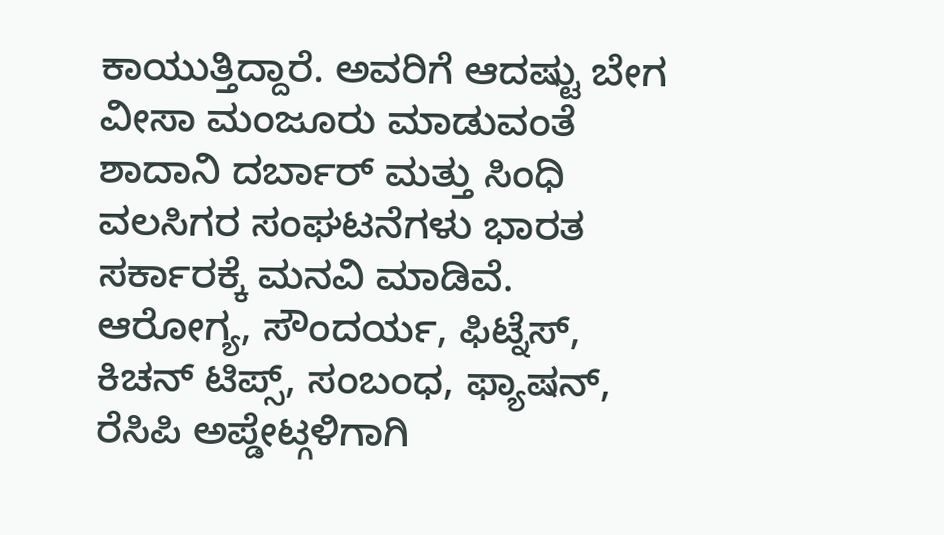ಕಾಯುತ್ತಿದ್ದಾರೆ. ಅವರಿಗೆ ಆದಷ್ಟು ಬೇಗ ವೀಸಾ ಮಂಜೂರು ಮಾಡುವಂತೆ ಶಾದಾನಿ ದರ್ಬಾರ್ ಮತ್ತು ಸಿಂಧಿ ವಲಸಿಗರ ಸಂಘಟನೆಗಳು ಭಾರತ ಸರ್ಕಾರಕ್ಕೆ ಮನವಿ ಮಾಡಿವೆ.
ಆರೋಗ್ಯ, ಸೌಂದರ್ಯ, ಫಿಟ್ನೆಸ್, ಕಿಚನ್ ಟಿಪ್ಸ್, ಸಂಬಂಧ, ಫ್ಯಾಷನ್, ರೆಸಿಪಿ ಅಪ್ಡೇಟ್ಗಳಿಗಾಗಿ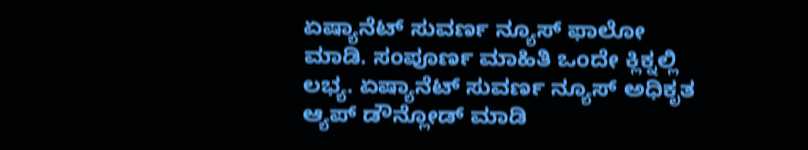ಏಷ್ಯಾನೆಟ್ ಸುವರ್ಣ ನ್ಯೂಸ್ ಫಾಲೋ ಮಾಡಿ. ಸಂಪೂರ್ಣ ಮಾಹಿತಿ ಒಂದೇ ಕ್ಲಿಕ್ನಲ್ಲಿ ಲಭ್ಯ. ಏಷ್ಯಾನೆಟ್ ಸುವರ್ಣ ನ್ಯೂಸ್ ಅಧಿಕೃತ ಆ್ಯಪ್ ಡೌನ್ಲೋಡ್ ಮಾಡಿ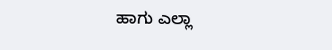ಹಾಗು ಎಲ್ಲಾ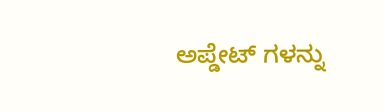ಅಪ್ಡೇಟ್ ಗಳನ್ನು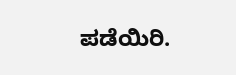ಪಡೆಯಿರಿ.